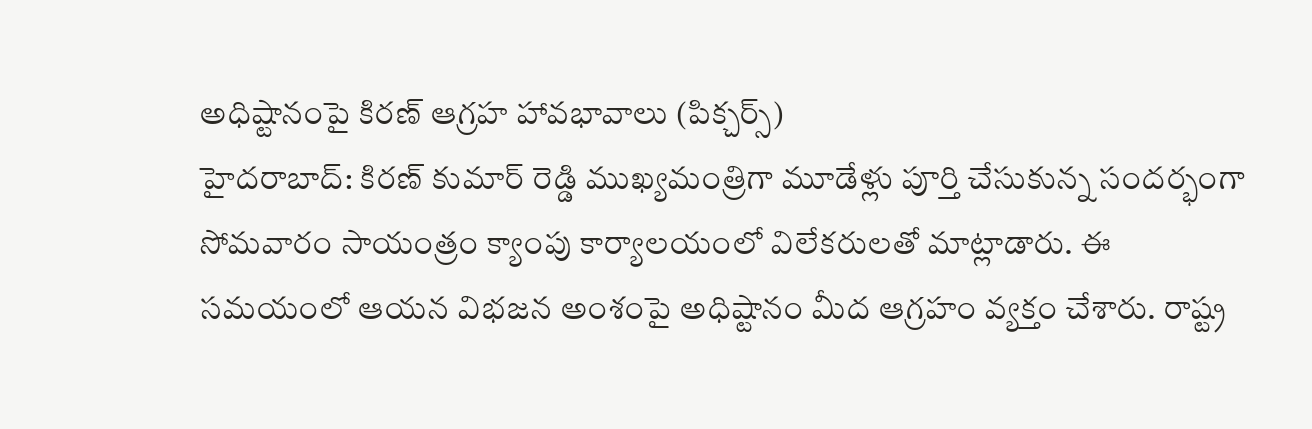అధిష్టానంపై కిరణ్ ఆగ్రహ హావభావాలు (పిక్చర్స్)
హైదరాబాద్: కిరణ్ కుమార్ రెడ్డి ముఖ్యమంత్రిగా మూడేళ్లు పూర్తి చేసుకున్న సందర్భంగా సోమవారం సాయంత్రం క్యాంపు కార్యాలయంలో విలేకరులతో మాట్లాడారు. ఈ సమయంలో ఆయన విభజన అంశంపై అధిష్టానం మీద ఆగ్రహం వ్యక్తం చేశారు. రాష్ట్ర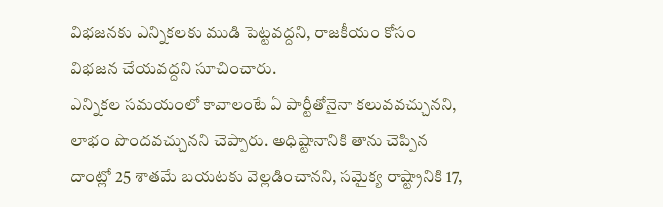విభజనకు ఎన్నికలకు ముడి పెట్టవద్దని, రాజకీయం కోసం విభజన చేయవద్దని సూచించారు.
ఎన్నికల సమయంలో కావాలంటే ఏ పార్టీతోనైనా కలువవచ్చునని, లాభం పొందవచ్చునని చెప్పారు. అధిష్టానానికి తాను చెప్పిన దాంట్లో 25 శాతమే బయటకు వెల్లడించానని, సమైక్య రాష్ట్రానికి 17,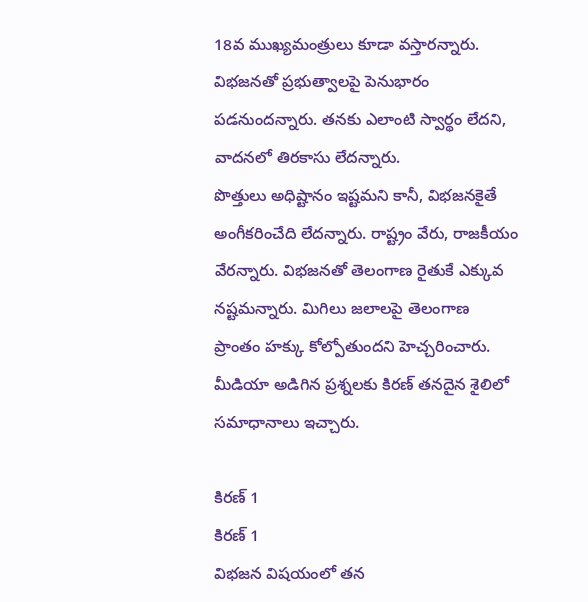18వ ముఖ్యమంత్రులు కూడా వస్తారన్నారు. విభజనతో ప్రభుత్వాలపై పెనుభారం పడనుందన్నారు. తనకు ఎలాంటి స్వార్థం లేదని, వాదనలో తిరకాసు లేదన్నారు.
పొత్తులు అధిష్టానం ఇష్టమని కానీ, విభజనకైతే అంగీకరించేది లేదన్నారు. రాష్ట్రం వేరు, రాజకీయం వేరన్నారు. విభజనతో తెలంగాణ రైతుకే ఎక్కువ నష్టమన్నారు. మిగిలు జలాలపై తెలంగాణ ప్రాంతం హక్కు కోల్పోతుందని హెచ్చరించారు. మీడియా అడిగిన ప్రశ్నలకు కిరణ్ తనదైన శైలిలో సమాధానాలు ఇచ్చారు.

కిరణ్ 1
కిరణ్ 1
విభజన విషయంలో తన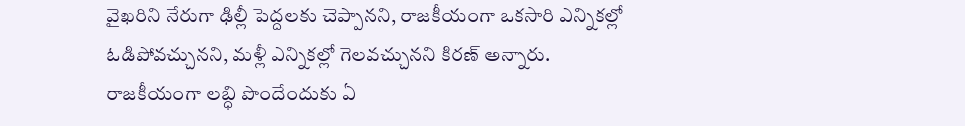వైఖరిని నేరుగా ఢిల్లీ పెద్దలకు చెప్పానని, రాజకీయంగా ఒకసారి ఎన్నికల్లో ఓడిపోవచ్చునని, మళ్లీ ఎన్నికల్లో గెలవచ్చునని కిరణ్ అన్నారు. రాజకీయంగా లబ్ధి పొందేందుకు ఏ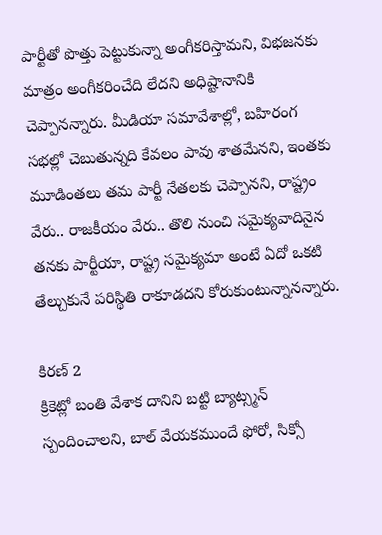పార్టీతో పొత్తు పెట్టుకున్నా అంగీకరిస్తామని, విభజనకు మాత్రం అంగీకరించేది లేదని అధిష్టానానికి చెప్పానన్నారు. మీడియా సమావేశాల్లో, బహిరంగ సభల్లో చెబుతున్నది కేవలం పావు శాతమేనని, ఇంతకు మూడింతలు తమ పార్టీ నేతలకు చెప్పానని, రాష్ట్రం వేరు.. రాజకీయం వేరు.. తొలి నుంచి సమైక్యవాదినైన తనకు పార్టీయా, రాష్ట్ర సమైక్యమా అంటే ఏదో ఒకటి తేల్చుకునే పరిస్థితి రాకూడదని కోరుకుంటున్నానన్నారు.

కిరణ్ 2
క్రికెట్లో బంతి వేశాక దానిని బట్టి బ్యాట్స్మన్ స్పందించాలని, బాల్ వేయకముందే ఫోరో, సిక్సో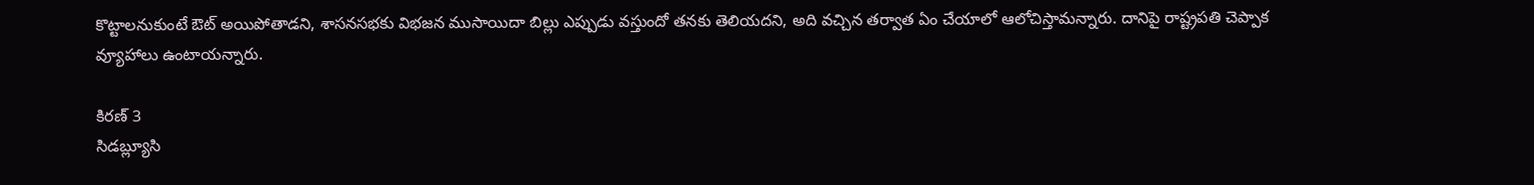కొట్టాలనుకుంటే ఔట్ అయిపోతాడని, శాసనసభకు విభజన ముసాయిదా బిల్లు ఎప్పుడు వస్తుందో తనకు తెలియదని, అది వచ్చిన తర్వాత ఏం చేయాలో ఆలోచిస్తామన్నారు. దానిపై రాష్ట్రపతి చెప్పాక వ్యూహాలు ఉంటాయన్నారు.

కిరణ్ 3
సిడబ్ల్యూసి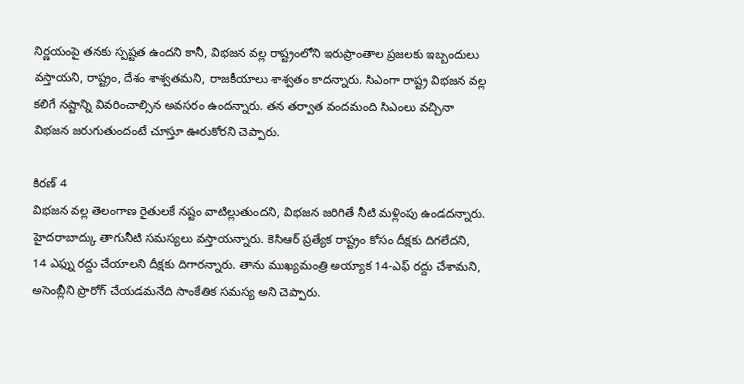నిర్ణయంపై తనకు స్పష్టత ఉందని కానీ, విభజన వల్ల రాష్ట్రంలోని ఇరుప్రాంతాల ప్రజలకు ఇబ్బందులు వస్తాయని, రాష్ట్రం, దేశం శాశ్వతమని, రాజకీయాలు శాశ్వతం కాదన్నారు. సిఎంగా రాష్ట్ర విభజన వల్ల కలిగే నష్టాన్ని వివరించాల్సిన అవసరం ఉందన్నారు. తన తర్వాత వందమంది సిఎంలు వచ్చినా విభజన జరుగుతుందంటే చూస్తూ ఊరుకోరని చెప్పారు.

కిరణ్ 4
విభజన వల్ల తెలంగాణ రైతులకే నష్టం వాటిల్లుతుందని, విభజన జరిగితే నీటి మళ్లింపు ఉండదన్నారు. హైదరాబాద్కు తాగునీటి సమస్యలు వస్తాయన్నారు. కెసిఆర్ ప్రత్యేక రాష్ట్రం కోసం దీక్షకు దిగలేదని, 14 ఎఫ్ను రద్దు చేయాలని దీక్షకు దిగారన్నారు. తాను ముఖ్యమంత్రి అయ్యాక 14-ఎఫ్ రద్దు చేశామని, అసెంబ్లీని ప్రొరోగ్ చేయడమనేది సాంకేతిక సమస్య అని చెప్పారు.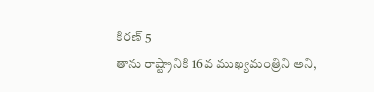కిరణ్ 5
తాను రాష్ట్రానికి 16వ ముఖ్యమంత్రిని అని,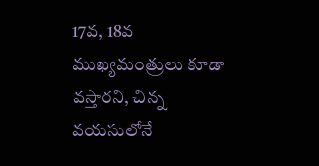17వ, 18వ ముఖ్యమంత్రులు కూడా వస్తారని, చిన్న వయసులోనే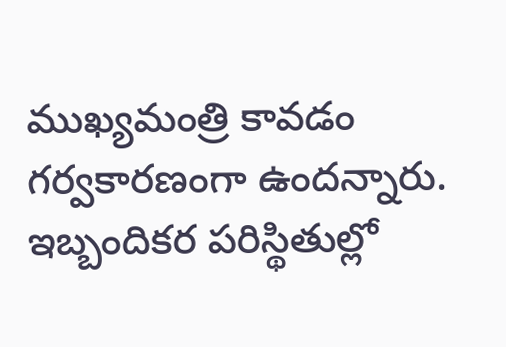ముఖ్యమంత్రి కావడం గర్వకారణంగా ఉందన్నారు. ఇబ్బందికర పరిస్థితుల్లో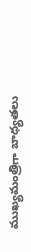ముఖ్యమంత్రిగా బాధ్యతలు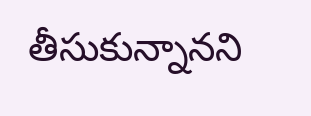తీసుకున్నానని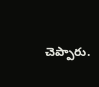చెప్పారు.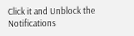Click it and Unblock the Notifications